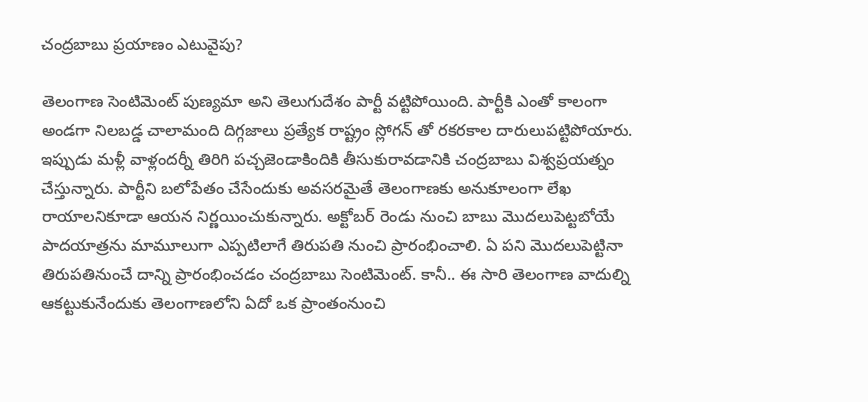చంద్రబాబు ప్రయాణం ఎటువైపు?

తెలంగాణ సెంటిమెంట్ పుణ్యమా అని తెలుగుదేశం పార్టీ వట్టిపోయింది. పార్టీకి ఎంతో కాలంగా అండగా నిలబడ్డ చాలామంది దిగ్గజాలు ప్రత్యేక రాష్ట్రం స్లోగన్ తో రకరకాల దారులుపట్టిపోయారు. ఇప్పుడు మళ్లీ వాళ్లందర్నీ తిరిగి పచ్చజెండాకిందికి తీసుకురావడానికి చంద్రబాబు విశ్వప్రయత్నం చేస్తున్నారు. పార్టీని బలోపేతం చేసేందుకు అవసరమైతే తెలంగాణకు అనుకూలంగా లేఖ రాయాలనికూడా ఆయన నిర్ణయించుకున్నారు. అక్టోబర్ రెండు నుంచి బాబు మొదలుపెట్టబోయే పాదయాత్రను మామూలుగా ఎప్పటిలాగే తిరుపతి నుంచి ప్రారంభించాలి. ఏ పని మొదలుపెట్టినా తిరుపతినుంచే దాన్ని ప్రారంభించడం చంద్రబాబు సెంటిమెంట్. కానీ.. ఈ సారి తెలంగాణ వాదుల్ని ఆకట్టుకునేందుకు తెలంగాణలోని ఏదో ఒక ప్రాంతంనుంచి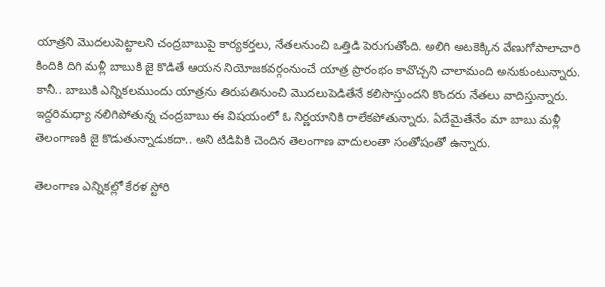యాత్రని మొదలుపెట్టాలని చంద్రబాబుపై కార్యకర్తలు, నేతలనుంచి ఒత్తిడి పెరుగుతోంది. అలిగి అటకెక్కిన వేణుగోపాలాచారి కిందికి దిగి మళ్లీ బాబుకి జై కొడితే ఆయన నియోజకవర్గంనుంచే యాత్ర ప్రారంభం కావొచ్చని చాలామంది అనుకుంటున్నారు. కానీ.. బాబుకి ఎన్నికలముందు యాత్రను తిరుపతినుంచి మొదలుపెడితేనే కలిసొస్తుందని కొందరు నేతలు వాదిస్తున్నారు. ఇద్దరిమధ్యా నలిగిపోతున్న చంద్రబాబు ఈ విషయంలో ఓ నిర్ణయానికి రాలేకపోతున్నారు. ఏదేమైతేనేం మా బాబు మళ్లీ తెలంగాణకి జై కొడుతున్నాడుకదా.. అని టిడిపికి చెందిన తెలంగాణ వాదులంతా సంతోషంతో ఉన్నారు.

తెలంగాణ ఎన్నికల్లో కేరళ స్టోరి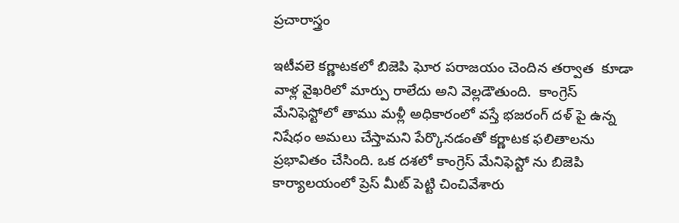ప్రచారాస్త్రం

ఇటీవలె కర్ణాటకలో బిజెపి ఘోర పరాజయం చెందిన తర్వాత  కూడా వాళ్ల వైఖరిలో మార్పు రాలేదు అని వెల్లడౌతుంది.  కాంగ్రెస్ మేనిఫెస్టోలో తాము మళ్లీ అధికారంలో వస్తే భజరంగ్ దళ్ పై ఉన్న నిషేధం అమలు చేస్తామని పేర్కొనడంతో కర్ణాటక ఫలితాలను ప్రభావితం చేసింది. ఒక దశలో కాంగ్రెస్ మేనిఫెస్టో ను బిజెపి కార్యాలయంలో ప్రెస్ మీట్ పెట్టి చించివేశారు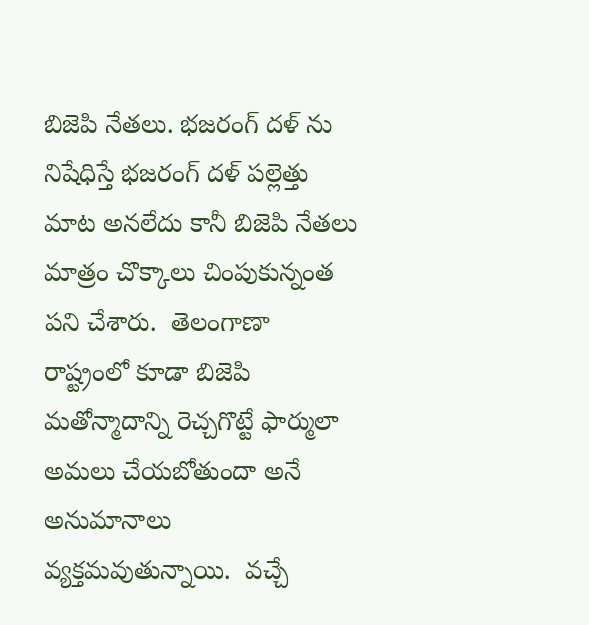బిజెపి నేతలు. భజరంగ్ దళ్ ను నిషేధిస్తే భజరంగ్ దళ్ పల్లెత్తు మాట అనలేదు కానీ బిజెపి నేతలు మాత్రం చొక్కాలు చింపుకున్నంత పని చేశారు.  తెలంగాణా రాష్ట్రంలో కూడా బిజెపి మతోన్మాదాన్ని రెచ్చగొట్టే ఫార్ములా అమలు చేయబోతుందా అనే అనుమానాలు వ్యక్తమవుతున్నాయి.  వచ్చే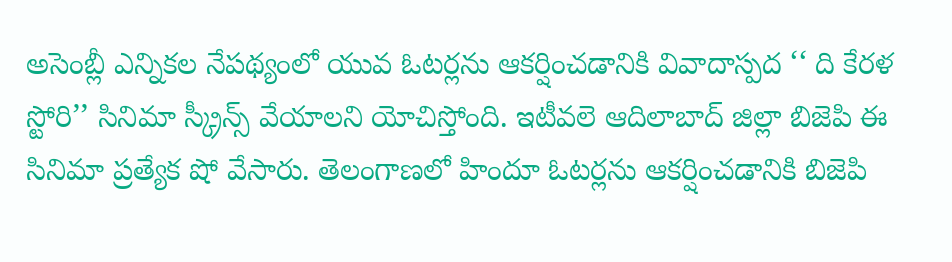అసెంబ్లీ ఎన్నికల నేపథ్యంలో యువ ఓటర్లను ఆకర్షించడానికి వివాదాస్పద ‘‘ ది కేరళ స్టోరి’’ సినిమా స్క్రీన్స్ వేయాలని యోచిస్తోంది. ఇటీవలె ఆదిలాబాద్ జిల్లా బిజెపి ఈ సినిమా ప్రత్యేక షో వేసారు. తెలంగాణలో హిందూ ఓటర్లను ఆకర్షించడానికి బిజెపి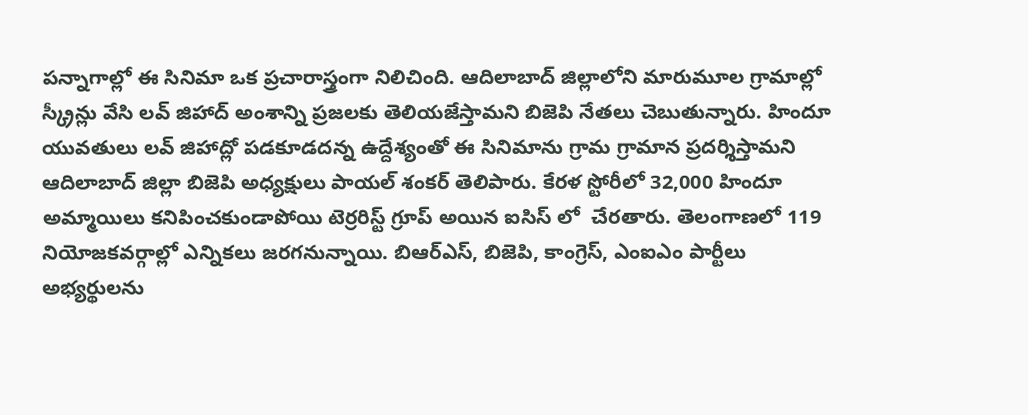పన్నాగాల్లో ఈ సినిమా ఒక ప్రచారాస్త్రంగా నిలిచింది. ఆదిలాబాద్ జిల్లాలోని మారుమూల గ్రామాల్లో స్క్రీన్లు వేసి లవ్ జిహాద్ అంశాన్ని ప్రజలకు తెలియజేస్తామని బిజెపి నేతలు చెబుతున్నారు. హిందూ యువతులు లవ్ జిహాద్లో పడకూడదన్న ఉద్దేశ్యంతో ఈ సినిమాను గ్రామ గ్రామాన ప్రదర్శిస్తామని ఆదిలాబాద్ జిల్లా బిజెపి అధ్యక్షులు పాయల్ శంకర్ తెలిపారు. కేరళ స్టోరీలో 32,000 హిందూ అమ్మాయిలు కనిపించకుండాపోయి టెర్రరిస్ట్ గ్రూప్ అయిన ఐసిస్ లో  చేరతారు. తెలంగాణలో 119 నియోజకవర్గాల్లో ఎన్నికలు జరగనున్నాయి. బిఆర్ఎస్, బిజెపి, కాంగ్రెస్, ఎంఐఎం పార్టీలు అభ్యర్థులను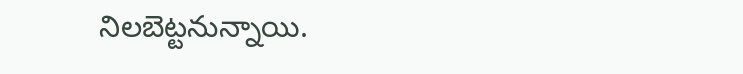నిలబెట్టనున్నాయి.